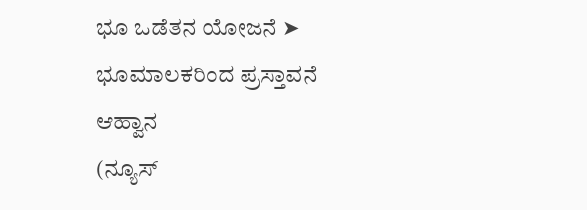ಭೂ ಒಡೆತನ ಯೋಜನೆ ➤ ಭೂಮಾಲಕರಿಂದ ಪ್ರಸ್ತಾವನೆ ಆಹ್ವಾನ
(ನ್ಯೂಸ್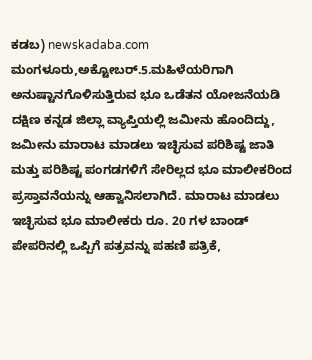ಕಡಬ) newskadaba.com ಮಂಗಳೂರು,ಅಕ್ಟೋಬರ್.5.ಮಹಿಳೆಯರಿಗಾಗಿ ಅನುಷ್ಟಾನಗೊಳಿಸುತ್ತಿರುವ ಭೂ ಒಡೆತನ ಯೋಜನೆಯಡಿ ದಕ್ಷಿಣ ಕನ್ನಡ ಜಿಲ್ಲಾ ವ್ಯಾಪ್ತಿಯಲ್ಲಿ ಜಮೀನು ಹೊಂದಿದ್ದು, ಜಮೀನು ಮಾರಾಟ ಮಾಡಲು ಇಚ್ಛಿಸುವ ಪರಿಶಿಷ್ಟ ಜಾತಿ ಮತ್ತು ಪರಿಶಿಷ್ಟ ಪಂಗಡಗಳಿಗೆ ಸೇರಿಲ್ಲದ ಭೂ ಮಾಲೀಕರಿಂದ ಪ್ರಸ್ತಾವನೆಯನ್ನು ಆಹ್ವಾನಿಸಲಾಗಿದೆ. ಮಾರಾಟ ಮಾಡಲು ಇಚ್ಛಿಸುವ ಭೂ ಮಾಲೀಕರು ರೂ. 20 ಗಳ ಬಾಂಡ್ ಪೇಪರಿನಲ್ಲಿ ಒಪ್ಪಿಗೆ ಪತ್ರವನ್ನು ಪಹಣಿ ಪತ್ರಿಕೆ,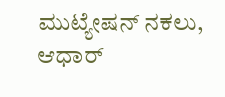ಮುಟ್ಯೇಷನ್ ನಕಲು, ಆಧಾರ್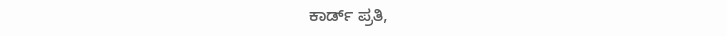ಕಾರ್ಡ್ ಪ್ರತಿ,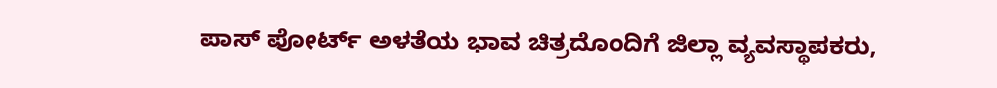ಪಾಸ್ ಪೋರ್ಟ್ ಅಳತೆಯ ಭಾವ ಚಿತ್ರದೊಂದಿಗೆ ಜಿಲ್ಲಾ ವ್ಯವಸ್ಥಾಪಕರು,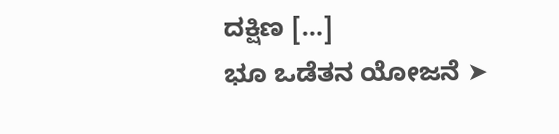ದಕ್ಷಿಣ […]
ಭೂ ಒಡೆತನ ಯೋಜನೆ ➤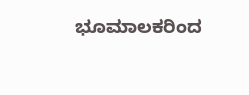ಭೂಮಾಲಕರಿಂದ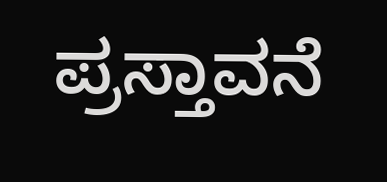ಪ್ರಸ್ತಾವನೆ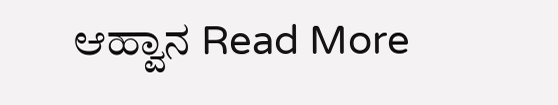ಆಹ್ವಾನ Read More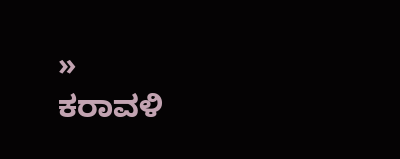»
ಕರಾವಳಿ